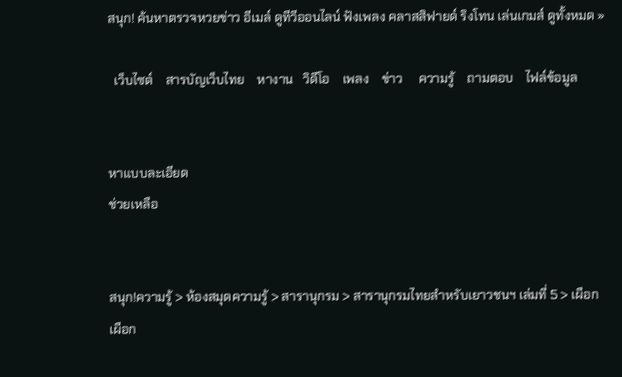สนุก! ค้นหาตรวจหวยข่าว อีเมล์ ดูทีวีออนไลน์ ฟังเพลง คลาสสิฟายด์ ริงโทน เล่นเกมส์ ดูทั้งหมด »

  เว็บไซต์    สารบัญเว็บไทย    หางาน   วิดีโอ    เพลง    ข่าว     ความรู้    ถามตอบ    ไฟล์ข้อมูล


หาแบบละเอียด
ช่วยเหลือ


สนุก!ความรู้ > ห้องสมุดความรู้ > สารานุกรม > สารานุกรมไทยสำหรับเยาวชนฯ เล่มที่ 5 > เผือก
เผือก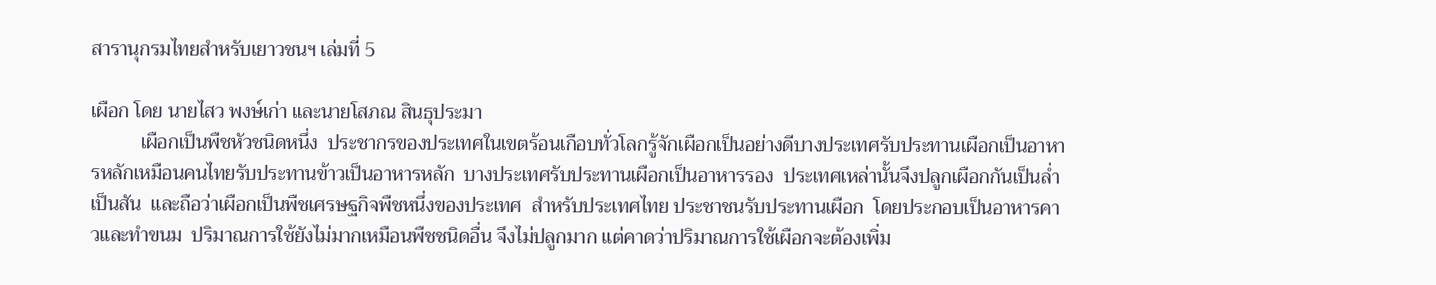สารานุกรมไทยสำหรับเยาวชนฯ เล่มที่ 5

เผือก โดย นายไสว พงษ์เก่า และนายโสภณ สินธุประมา
          เผือกเป็นพืชหัวชนิดหนึ่ง  ประชากรของประเทศในเขตร้อนเกือบทั่วโลกรู้จักเผือกเป็นอย่างดีบางประเทศรับประทานเผือกเป็นอาหารหลักเหมือนคนไทยรับประทานข้าวเป็นอาหารหลัก  บางประเทศรับประทานเผือกเป็นอาหารรอง  ประเทศเหล่านั้นจึงปลูกเผือกกันเป็นล่ำเป็นสัน  และถือว่าเผือกเป็นพืชเศรษฐกิจพืชหนึ่งของประเทศ  สำหรับประเทศไทย ประชาชนรับประทานเผือก  โดยประกอบเป็นอาหารคาวและทำขนม  ปริมาณการใช้ยังไม่มากเหมือนพืชชนิดอื่น จึงไม่ปลูกมาก แต่คาดว่าปริมาณการใช้เผือกจะต้องเพิ่ม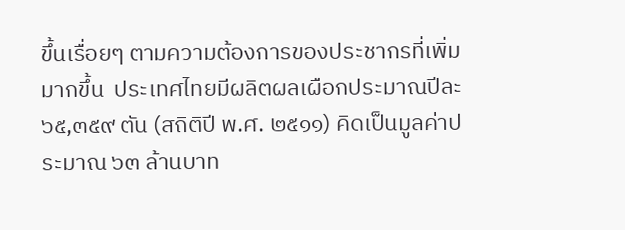ขึ้นเรื่อยๆ ตามความต้องการของประชากรที่เพิ่มมากขึ้น  ประเทศไทยมีผลิตผลเผือกประมาณปีละ ๖๕,๓๕๙ ตัน (สถิติปี พ.ศ. ๒๕๑๑) คิดเป็นมูลค่าประมาณ ๖๓ ล้านบาท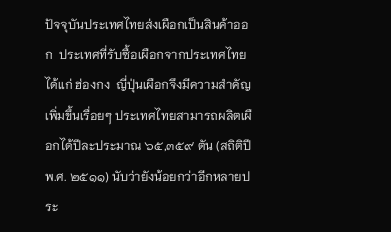ปัจจุบันประเทศไทยส่งเผือกเป็นสินค้าออก  ประเทศที่รับซื้อเผือกจากประเทศไทย ได้แก่ ฮ่องกง  ญี่ปุ่นเผือกจึงมีความสำคัญเพิ่มขึ้นเรื่อยๆ ประเทศไทยสามารถผลิตเผือกได้ปีละประมาณ ๖๕,๓๕๙ ตัน (สถิติปี พ.ศ. ๒๕๑๑) นับว่ายังน้อยกว่าอีกหลายประ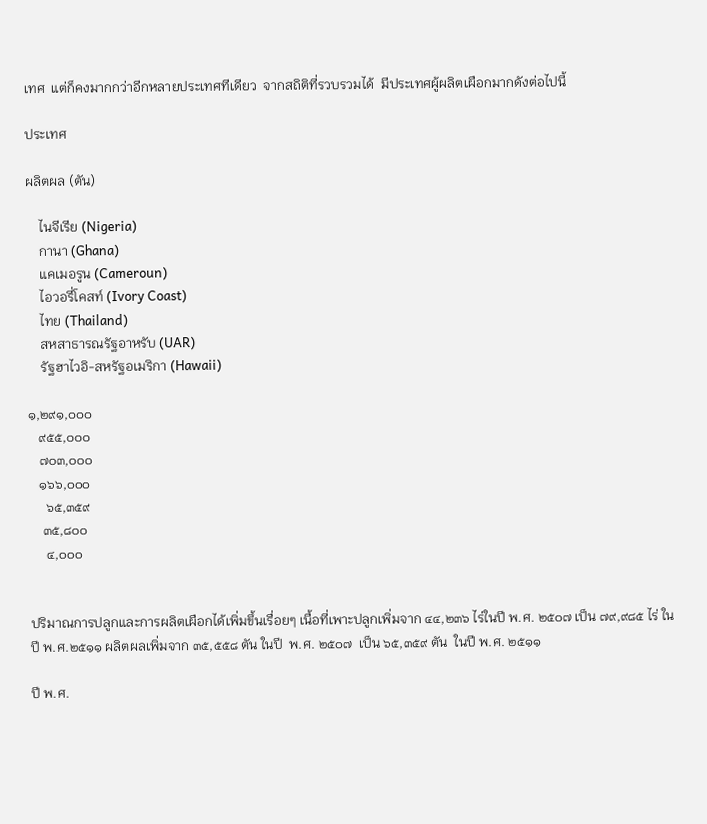เทศ  แต่ก็คงมากกว่าอีกหลายประเทศทีเดียว  จากสถิติที่รวบรวมได้  มีประเทศผู้ผลิตเผือกมากดังต่อไปนี้

ประเทศ

ผลิตผล (ตัน)

    ไนจีเรีย (Nigeria)
    กานา (Ghana)
    แคเมอรูน (Cameroun)
    ไอวอรี่โคสท์ (Ivory Coast)
    ไทย (Thailand)
    สหสาธารณรัฐอาหรับ (UAR)
    รัฐฮาไวอิ-สหรัฐอเมริกา (Hawaii)

๑,๒๙๑,๐๐๐
   ๙๕๕,๐๐๐
   ๗๐๓,๐๐๐
   ๑๖๖,๐๐๐
     ๖๕,๓๕๙
    ๓๕,๘๐๐
     ๔,๐๐๐


ปริมาณการปลูกและการผลิตเผือกได้เพิ่มขึ้นเรื่อยๆ เนื้อที่เพาะปลูกเพิ่มจาก ๔๔,๒๓๖ ไร่ในปี พ.ศ. ๒๕๐๗ เป็น ๗๙,๙๘๕ ไร่ ในปี พ.ศ.๒๕๑๑ ผลิตผลเพิ่มจาก ๓๕,๕๕๘ ตัน ในปี  พ.ศ. ๒๕๐๗  เป็น ๖๕,๓๕๙ ตัน  ในปี พ.ศ. ๒๕๑๑

ปี พ.ศ.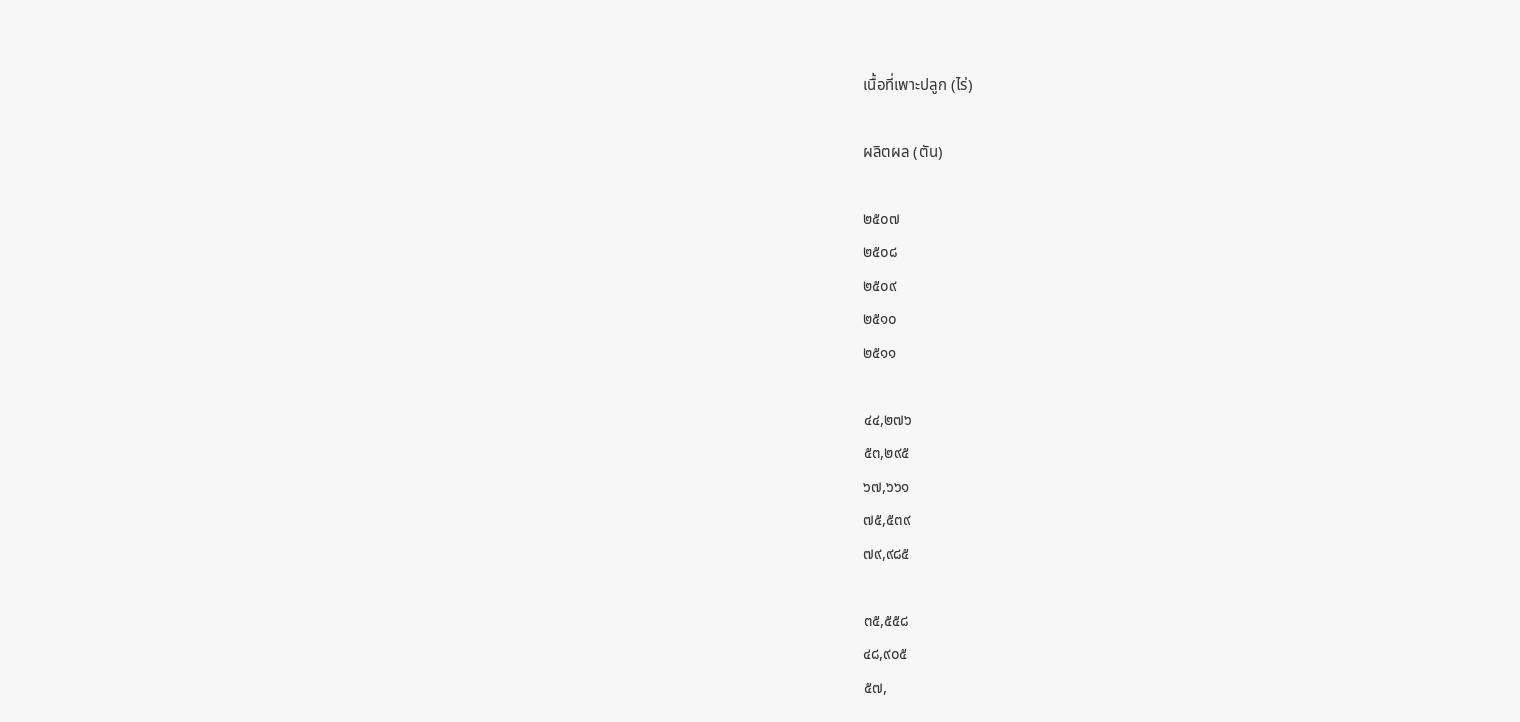เนื้อที่เพาะปลูก (ไร่)

ผลิตผล (ตัน)

๒๕๐๗
๒๕๐๘
๒๕๐๙
๒๕๑๐
๒๕๑๑

๔๔,๒๗๖
๕๓,๒๙๕
๖๗,๖๖๑
๗๕,๕๓๙
๗๙,๙๘๕

๓๕,๕๕๘
๔๘,๙๐๕
๕๗,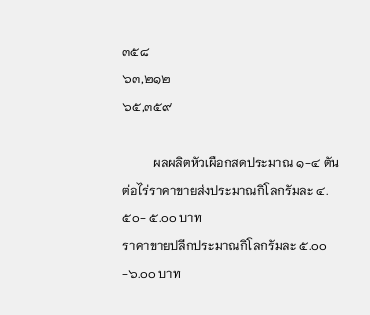๓๕๘
๖๓,๒๑๒
๖๕,๓๕๙

          ผลผลิตหัวเผือกสดประมาณ ๑-๔ ตันต่อไร่ราคาขายส่งประมาณกิโลกรัมละ ๔.๕๐- ๕.๐๐ บาท
ราคาขายปลีกประมาณกิโลกรัมละ ๕.๐๐-๖.๐๐ บาท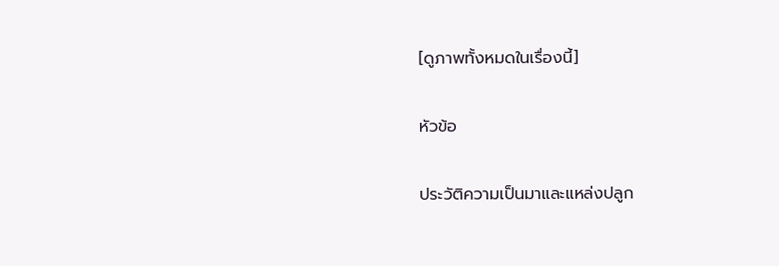[ดูภาพทั้งหมดในเรื่องนี้]

หัวข้อ

ประวัติความเป็นมาและแหล่งปลูก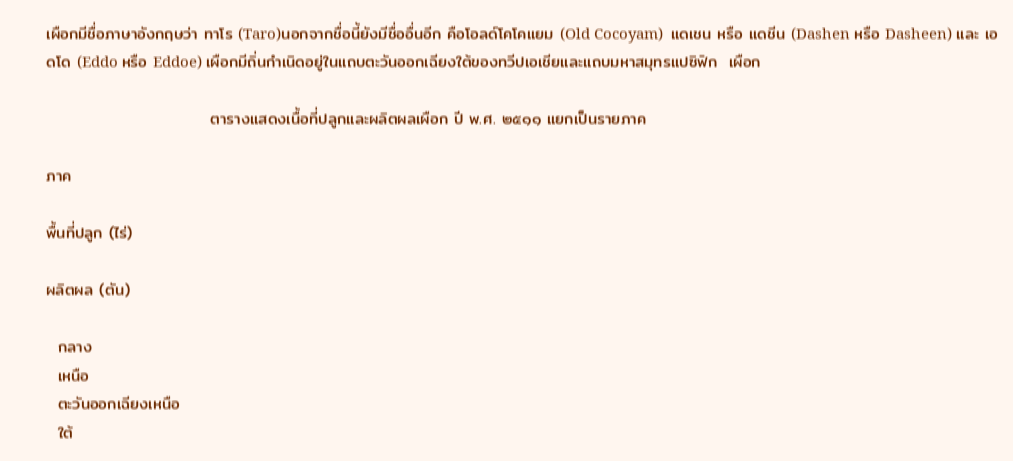เผือกมีชื่อภาษาอังกฤษว่า ทาโร (Taro)นอกจากชื่อนี้ยังมีชื่ออื่นอีก คือโอลด์โคโคแยม (Old Cocoyam)  แดเชน หรือ แดชีน (Dashen หรือ Dasheen) และ เอดโด (Eddo หรือ Eddoe) เผือกมีถิ่นกำเนิดอยู่ในแถบตะวันออกเฉียงใต้ของทวีปเอเชียและแถบมหาสมุทรแปซิฟิก  เผือก

                            ตารางแสดงเนื้อที่ปลูกและผลิตผลเผือก ปี พ.ศ. ๒๕๑๑ แยกเป็นรายภาค

ภาค

พื้นที่ปลูก (ไร่)

ผลิตผล (ตัน)

  กลาง
  เหนือ
  ตะวันออกเฉียงเหนือ
  ใต้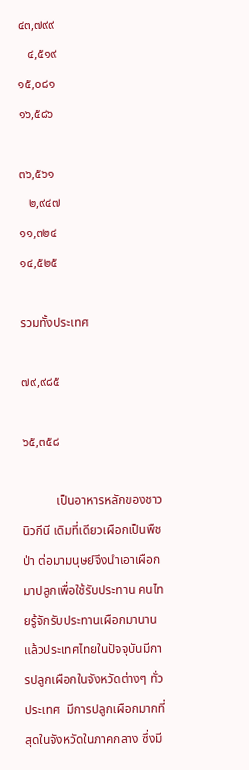๔๓,๗๙๙
   ๔,๕๑๙
๑๕,๐๘๑
๑๖,๕๘๖

๓๖,๕๖๑
   ๒,๙๔๗
๑๑,๓๒๔
๑๔,๕๒๕

รวมทั้งประเทศ

๗๙,๙๘๕

๖๕,๓๕๘

           เป็นอาหารหลักของชาวนิวกีนี เดิมที่เดียวเผือกเป็นพืชป่า ต่อมามนุษย์จึงนำเอาเผือกมาปลูกเพื่อใช้รับประทาน คนไทยรู้จักรับประทานเผือกมานานแล้วประเทศไทยในปัจจุบันมีการปลูกเผือกในจังหวัดต่างๆ ทั่วประเทศ  มีการปลูกเผือกมากที่สุดในจังหวัดในภาคกลาง ซึ่งมี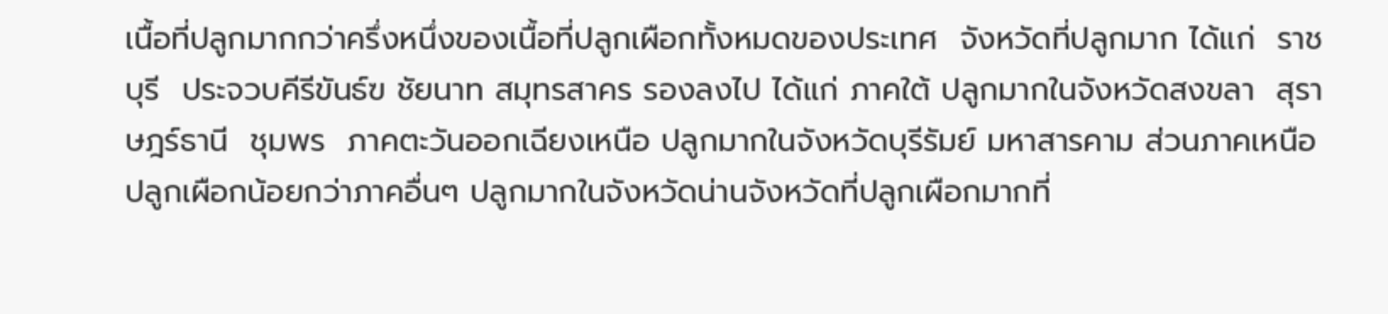เนื้อที่ปลูกมากกว่าครึ่งหนึ่งของเนื้อที่ปลูกเผือกทั้งหมดของประเทศ  จังหวัดที่ปลูกมาก ได้แก่  ราชบุรี  ประจวบคีรีขันธ์ฃ ชัยนาท สมุทรสาคร รองลงไป ได้แก่ ภาคใต้ ปลูกมากในจังหวัดสงขลา  สุราษฎร์ธานี  ชุมพร  ภาคตะวันออกเฉียงเหนือ ปลูกมากในจังหวัดบุรีรัมย์ มหาสารคาม ส่วนภาคเหนือปลูกเผือกน้อยกว่าภาคอื่นๆ ปลูกมากในจังหวัดน่านจังหวัดที่ปลูกเผือกมากที่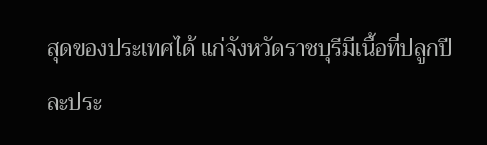สุดของประเทศได้ แก่จังหวัดราชบุรีมีเนื้อที่ปลูกปีละประ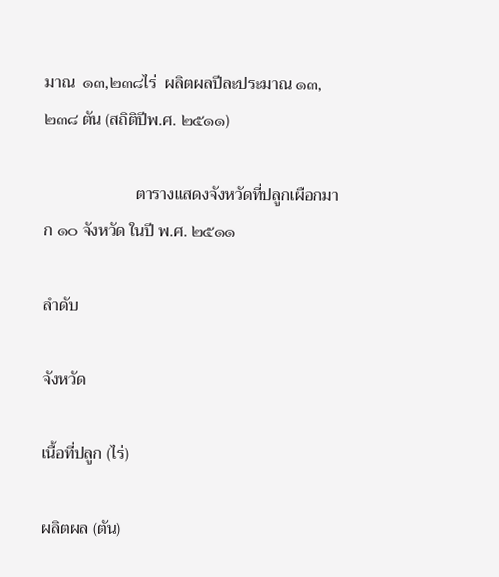มาณ  ๑๓,๒๓๘ไร่  ผลิตผลปีละประมาณ ๑๓,๒๓๘ ตัน (สถิติปีพ.ศ. ๒๕๑๑)

                      ตารางแสดงจังหวัดที่ปลูกเผือกมาก ๑๐ จังหวัด ในปี พ.ศ. ๒๕๑๑

ลำดับ

จังหวัด

เนื้อที่ปลูก (ไร่)

ผลิตผล (ตัน)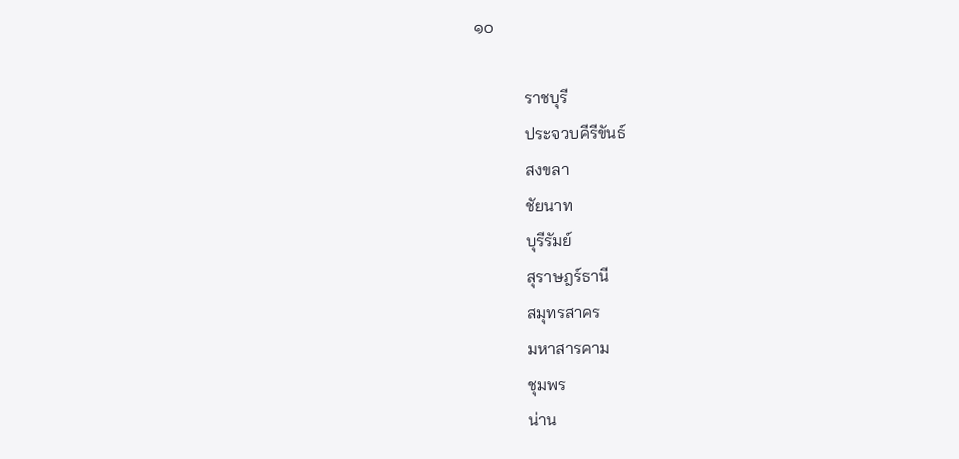๑๐

            ราชบุรี
            ประจวบคีรีขันธ์
            สงขลา
            ชัยนาท
            บุรีรัมย์
            สุราษฎร์ธานี
            สมุทรสาคร
            มหาสารคาม
            ชุมพร
            น่าน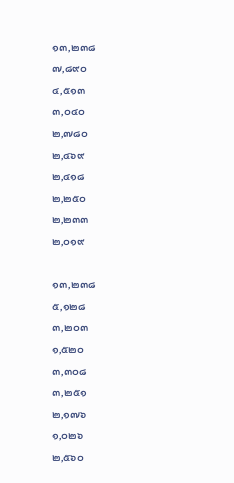๑๓,๒๓๘
๗,๘๙๐
๔,๕๑๓
๓,๐๔๐
๒,๗๘๐
๒,๔๖๙
๒,๔๑๘
๒,๒๕๐
๒,๒๓๓
๒,๐๑๙

๑๓,๒๓๘
๕,๑๒๘
๓,๒๐๓
๑,๕๒๐
๓,๓๐๘
๓,๒๕๑
๒,๑๗๖
๑,๐๒๖
๒,๕๖๐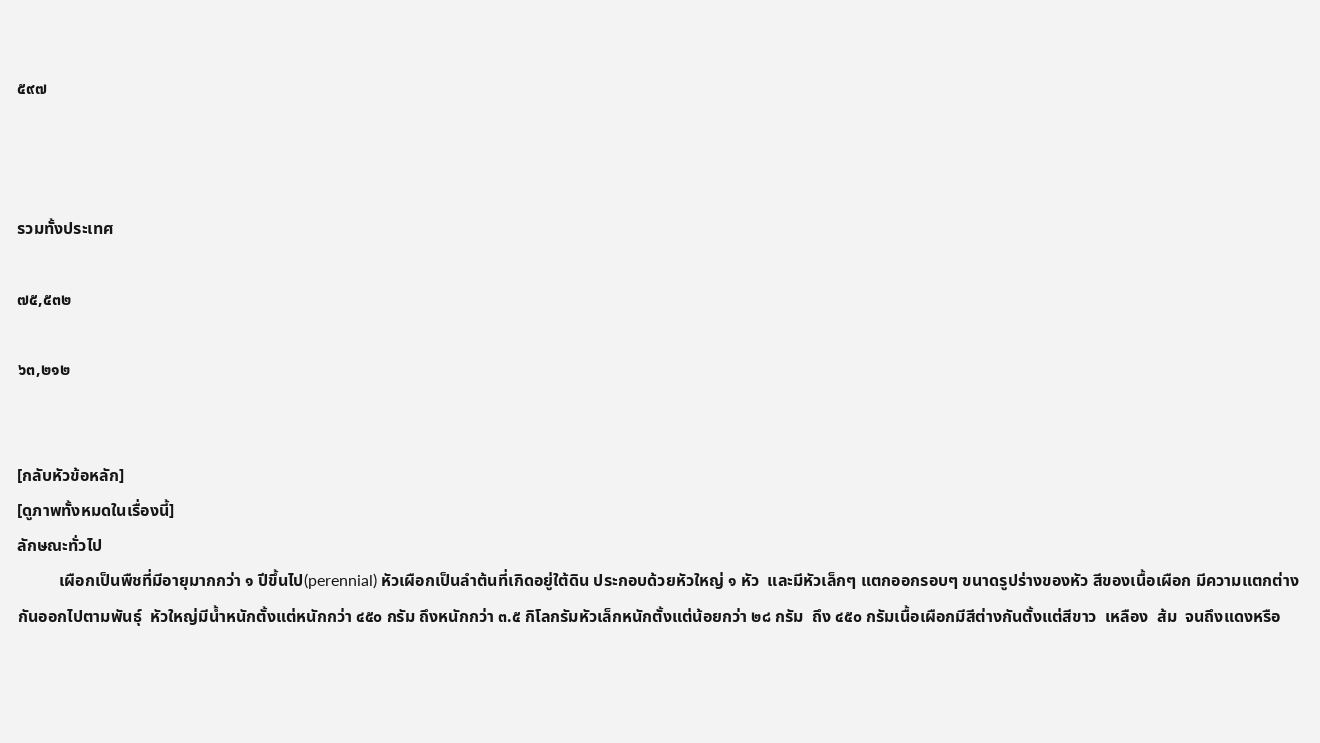๕๙๗



รวมทั้งประเทศ

๗๕,๕๓๒

๖๓,๒๑๒


[กลับหัวข้อหลัก]
[ดูภาพทั้งหมดในเรื่องนี้]
ลักษณะทั่วไป
          เผือกเป็นพืชที่มีอายุมากกว่า ๑ ปีขึ้นไป(perennial) หัวเผือกเป็นลำต้นที่เกิดอยู่ใต้ดิน ประกอบด้วยหัวใหญ่ ๑ หัว  และมีหัวเล็กๆ แตกออกรอบๆ ขนาดรูปร่างของหัว สีของเนื้อเผือก มีความแตกต่างกันออกไปตามพันธุ์  หัวใหญ่มีน้ำหนักตั้งแต่หนักกว่า ๔๕๐ กรัม ถึงหนักกว่า ๓.๕ กิโลกรัมหัวเล็กหนักตั้งแต่น้อยกว่า ๒๘ กรัม  ถึง ๔๕๐ กรัมเนื้อเผือกมีสีต่างกันตั้งแต่สีขาว  เหลือง  ส้ม  จนถึงแดงหรือ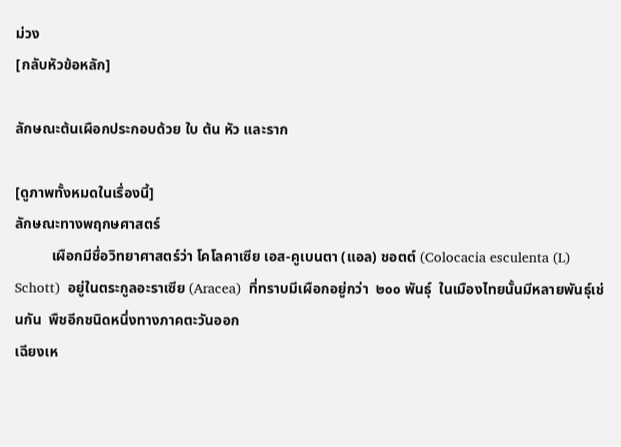ม่วง
[กลับหัวข้อหลัก]

ลักษณะต้นเผือกประกอบด้วย ใบ ต้น หัว และราก

[ดูภาพทั้งหมดในเรื่องนี้]
ลักษณะทางพฤกษศาสตร์
          เผือกมีชื่อวิทยาศาสตร์ว่า โคโลคาเซีย เอส-คูเบนตา (แอล) ชอตต์ (Colocacia esculenta (L) Schott)  อยู่ในตระกูลอะราเซีย (Aracea)  ที่ทราบมีเผือกอยู่กว่า  ๒๐๐ พันธุ์  ในเมืองไทยนั้นมีหลายพันธุ์เช่นกัน  พืชอีกชนิดหนึ่งทางภาคตะวันออก
เฉียงเห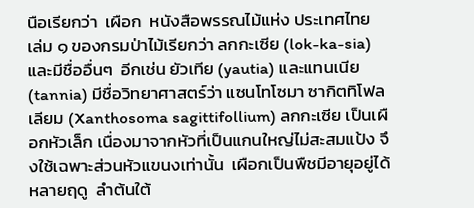นือเรียกว่า  เผือก  หนังสือพรรณไม้แห่ง ประเทศไทย  เล่ม ๑ ของกรมป่าไม้เรียกว่า ลกกะเซีย (lok-ka-sia) และมีชื่ออื่นๆ  อีกเช่น ยัวเทีย (yautia) และแทนเนีย (tannia) มีชื่อวิทยาศาสตร์ว่า แซนโทโซมา ซากิตทิโฟลเลียม (Xanthosoma sagittifollium) ลกกะเซีย เป็นเผือกหัวเล็ก เนื่องมาจากหัวที่เป็นแกนใหญ่ไม่สะสมแป้ง จึงใช้เฉพาะส่วนหัวแขนงเท่านั้น  เผือกเป็นพืชมีอายุอยู่ได้หลายฤดู  ลำต้นใต้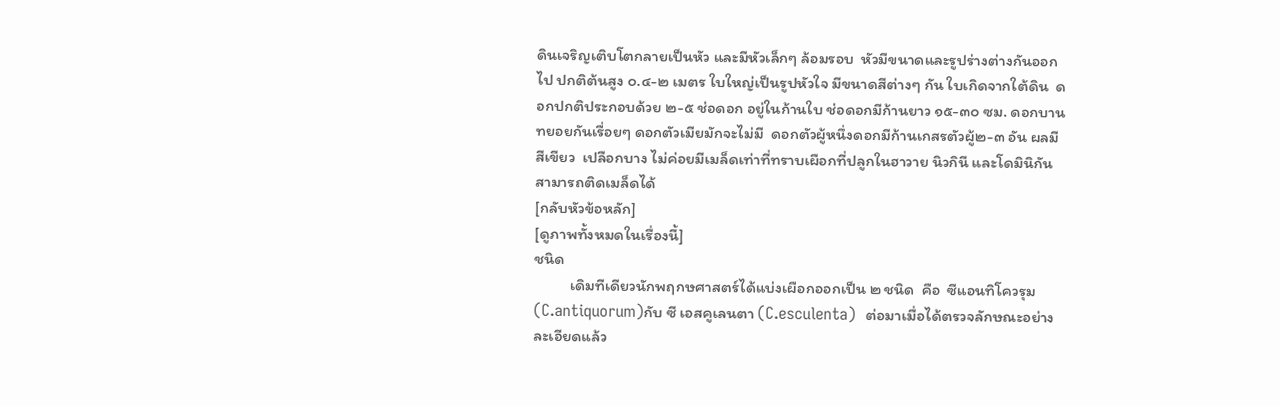ดินเจริญเติบโตกลายเป็นหัว และมีหัวเล็กๆ ล้อมรอบ  หัวมีขนาดและรูปร่างต่างกันออกไป ปกติต้นสูง ๐.๔-๒ เมตร ใบใหญ่เป็นรูปหัวใจ มีขนาดสีต่างๆ กัน ใบเกิดจากใต้ดิน  ดอกปกติประกอบด้วย ๒-๕ ช่อดอก อยู่ในก้านใบ ช่อดอกมีก้านยาว ๑๕-๓๐ ซม. ดอกบานทยอยกันเรื่อยๆ ดอกตัวเมียมักจะไม่มี  ดอกตัวผู้หนึ่งดอกมีก้านเกสรตัวผู้๒-๓ อัน ผลมีสีเขียว  เปลือกบาง ไม่ค่อยมีเมล็ดเท่าที่ทราบเผือกที่ปลูกในฮาวาย นิวกินี และโดมินิกัน สามารถติดเมล็ดได้
[กลับหัวข้อหลัก]
[ดูภาพทั้งหมดในเรื่องนี้]
ชนิด
          เดิมทีเดียวนักพฤกษศาสตร์ได้แบ่งเผือกออกเป็น ๒ ชนิด  คือ  ซีแอนทิโควรุม (C.antiquorum)กับ ซี เอสคูเลนตา (C.esculenta)  ต่อมาเมื่อได้ตรวจลักษณะอย่างละเอียดแล้ว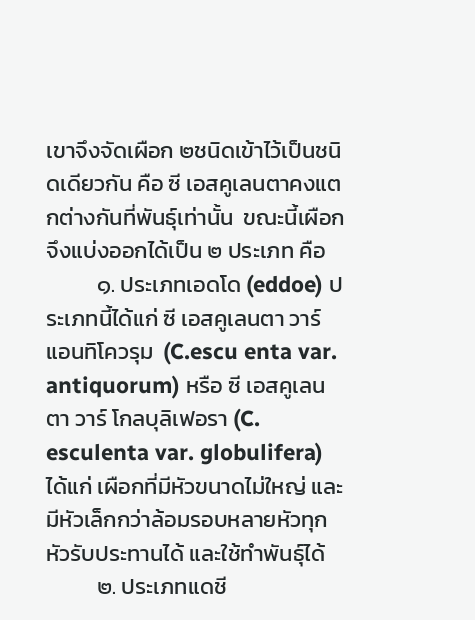เขาจึงจัดเผือก ๒ชนิดเข้าไว้เป็นชนิดเดียวกัน คือ ซี เอสคูเลนตาคงแตกต่างกันที่พันธุ์เท่านั้น  ขณะนี้เผือกจึงแบ่งออกได้เป็น ๒ ประเภท คือ
          ๑. ประเภทเอดโด (eddoe) ประเภทนี้ได้แก่ ซี เอสคูเลนตา วาร์ แอนทิโควรุม  (C.escu enta var. antiquorum) หรือ ซี เอสคูเลนตา วาร์ โกลบุลิเฟอรา (C. esculenta var. globulifera) ได้แก่ เผือกที่มีหัวขนาดไม่ใหญ่ และมีหัวเล็กกว่าล้อมรอบหลายหัวทุกหัวรับประทานได้ และใช้ทำพันธุ์ได้
          ๒. ประเภทแดชี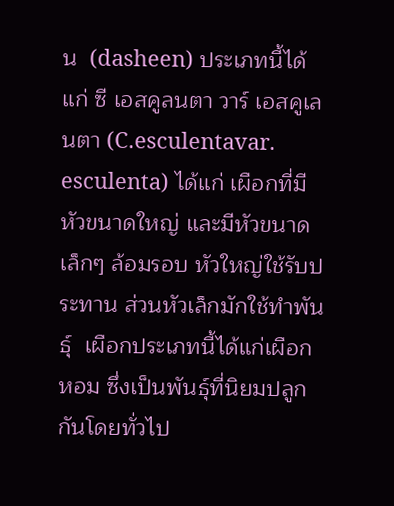น  (dasheen) ประเภทนี้ได้แก่ ซี เอสคูลนตา วาร์ เอสคูเลนตา (C.esculentavar. esculenta) ได้แก่ เผือกที่มีหัวขนาดใหญ่ และมีหัวขนาดเล็กๆ ล้อมรอบ หัวใหญ่ใช้รับประทาน ส่วนหัวเล็กมักใช้ทำพันธุ์  เผือกประเภทนี้ได้แก่เผือกหอม ซึ่งเป็นพันธุ์ที่นิยมปลูกกันโดยทั่วไป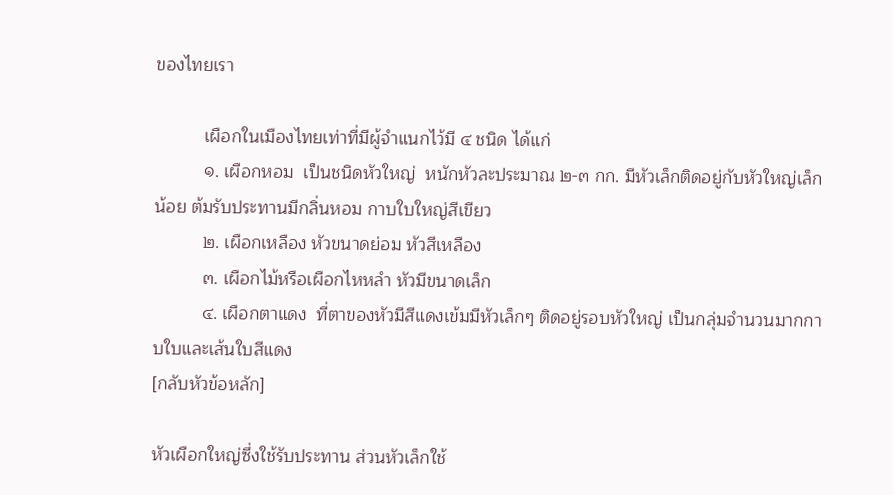ของไทยเรา

          เผือกในเมืองไทยเท่าที่มีผู้จำแนกไว้มี ๔ ชนิด ได้แก่
          ๑. เผือกหอม  เป็นชนิดหัวใหญ่  หนักหัวละประมาณ ๒-๓ กก. มีหัวเล็กติดอยู่กับหัวใหญ่เล็กน้อย ต้มรับประทานมีกลิ่นหอม กาบใบใหญ่สีเขียว
          ๒. เผือกเหลือง หัวขนาดย่อม หัวสีเหลือง
          ๓. เผือกไม้หรือเผือกไหหลำ หัวมีขนาดเล็ก
          ๔. เผือกตาแดง  ที่ตาของหัวมีสีแดงเข้มมีหัวเล็กๆ ติดอยู่รอบหัวใหญ่ เป็นกลุ่มจำนวนมากกาบใบและเส้นใบสีแดง
[กลับหัวข้อหลัก]

หัวเผือกใหญ่ซึ่งใช้รับประทาน ส่วนหัวเล็กใช้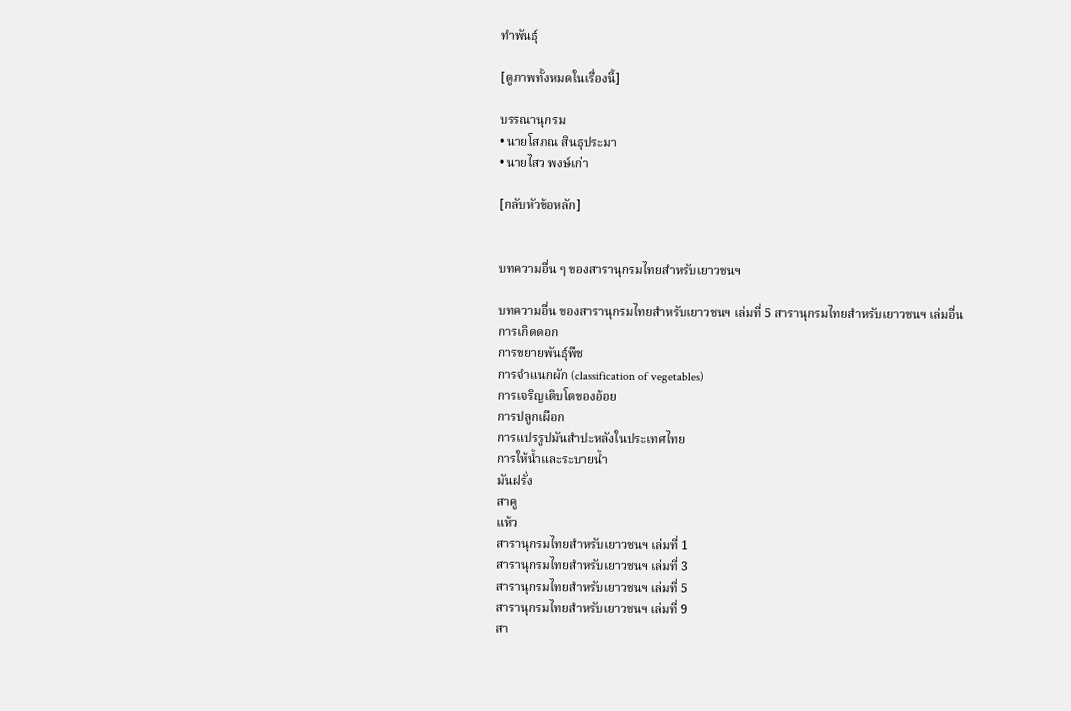ทำพันธุ์

[ดูภาพทั้งหมดในเรื่องนี้]

บรรณานุกรม
• นายโสภณ สินธุประมา
• นายไสว พงษ์เก่า

[กลับหัวข้อหลัก]


บทความอื่น ๆ ของสารานุกรมไทยสำหรับเยาวชนฯ

บทความอื่น ของสารานุกรมไทยสำหรับเยาวชนฯ เล่มที่ 5 สารานุกรมไทยสำหรับเยาวชนฯ เล่มอื่น
การเกิดดอก
การขยายพันธุ์พืช
การจำแนกผัก (classification of vegetables)
การเจริญเติบโตของอ้อย
การปลูกเผือก
การแปรรูปมันสำปะหลังในประเทศไทย
การให้น้ำและระบายน้ำ
มันฝรั่ง
สาคู
แห้ว
สารานุกรมไทยสำหรับเยาวชนฯ เล่มที่ 1
สารานุกรมไทยสำหรับเยาวชนฯ เล่มที่ 3
สารานุกรมไทยสำหรับเยาวชนฯ เล่มที่ 5
สารานุกรมไทยสำหรับเยาวชนฯ เล่มที่ 9
สา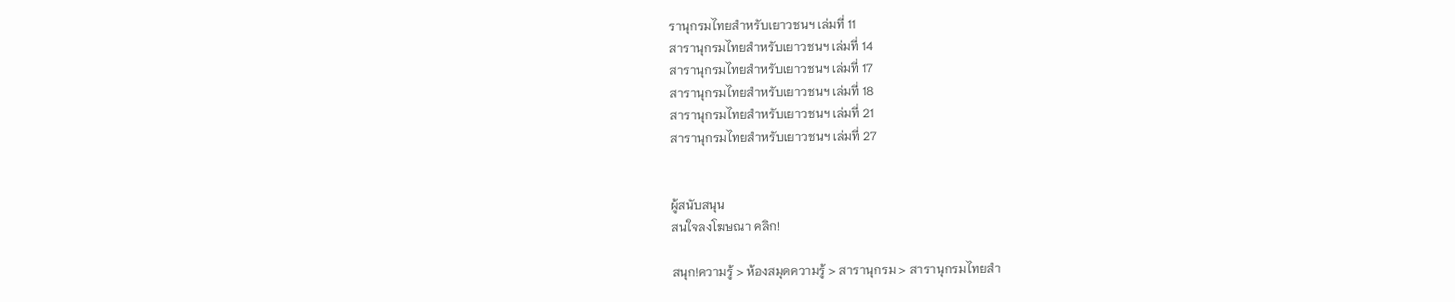รานุกรมไทยสำหรับเยาวชนฯ เล่มที่ 11
สารานุกรมไทยสำหรับเยาวชนฯ เล่มที่ 14
สารานุกรมไทยสำหรับเยาวชนฯ เล่มที่ 17
สารานุกรมไทยสำหรับเยาวชนฯ เล่มที่ 18
สารานุกรมไทยสำหรับเยาวชนฯ เล่มที่ 21
สารานุกรมไทยสำหรับเยาวชนฯ เล่มที่ 27


ผู้สนับสนุน
สนใจลงโฆษณา คลิก!

สนุก!ความรู้ > ห้องสมุดความรู้ > สารานุกรม > สารานุกรมไทยสำ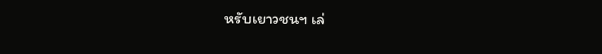หรับเยาวชนฯ เล่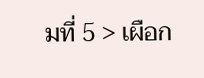มที่ 5 > เผือก